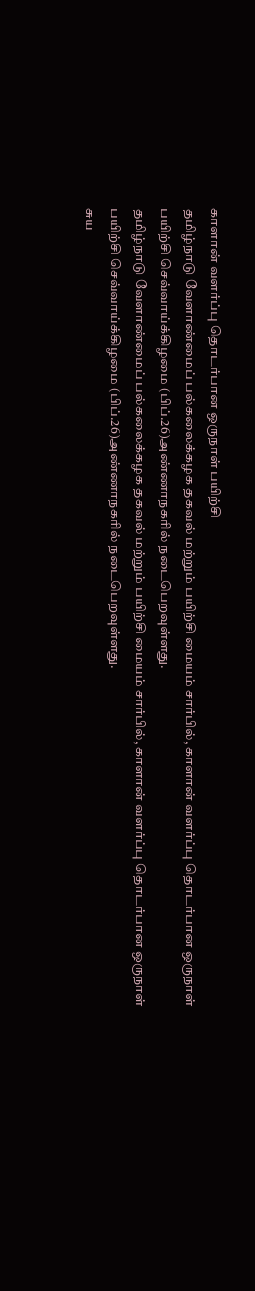காளான் வளர்ப்பு தொடர்பான ஒருநாள் பயிற்சி
தமிழ்நாடு வேளாண்மைப் பல்கலைக்கழக தகவல் மற்றும் பயிற்சி மையம் சார்பில், காளான் வளர்ப்பு தொடர்பான ஒருநாள் பயிற்சி செவ்வாய்க்கிழமை (பிப்.26)அண்ணாநகரில் நடைபெறவுள்ளது.
தமிழ்நாடு வேளாண்மைப் பல்கலைக்கழக தகவல் மற்றும் பயிற்சி மையம் சார்பில், காளான் வளர்ப்பு தொடர்பான ஒருநாள் பயிற்சி செவ்வாய்க்கிழமை (பிப்.26)அண்ணாநகரில் நடைபெறவுள்ளது.
சுய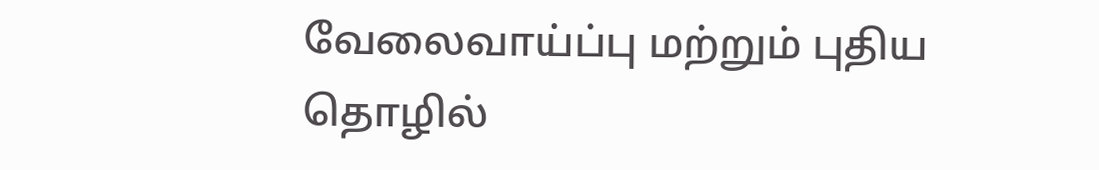வேலைவாய்ப்பு மற்றும் புதிய தொழில்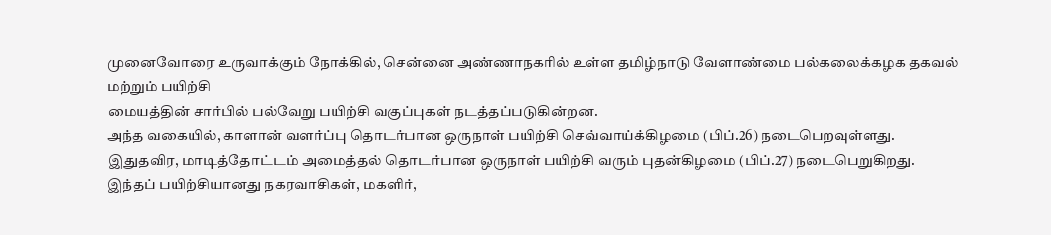முனைவோரை உருவாக்கும் நோக்கில், சென்னை அண்ணாநகரில் உள்ள தமிழ்நாடு வேளாண்மை பல்கலைக்கழக தகவல் மற்றும் பயிற்சி
மையத்தின் சார்பில் பல்வேறு பயிற்சி வகுப்புகள் நடத்தப்படுகின்றன.
அந்த வகையில், காளான் வளர்ப்பு தொடர்பான ஒருநாள் பயிற்சி செவ்வாய்க்கிழமை (பிப்.26) நடைபெறவுள்ளது.
இதுதவிர, மாடித்தோட்டம் அமைத்தல் தொடர்பான ஒருநாள் பயிற்சி வரும் புதன்கிழமை (பிப்.27) நடைபெறுகிறது.
இந்தப் பயிற்சியானது நகரவாசிகள், மகளிர்,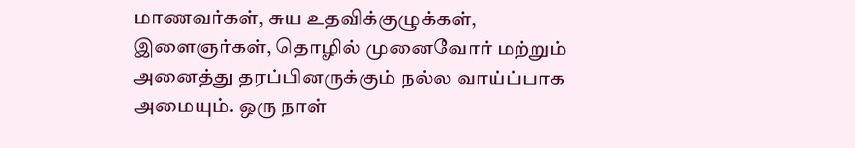மாணவர்கள், சுய உதவிக்குழுக்கள், இளைஞர்கள், தொழில் முனைவோர் மற்றும் அனைத்து தரப்பினருக்கும் நல்ல வாய்ப்பாக அமையும். ஒரு நாள்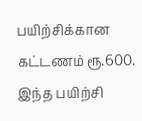பயிற்சிக்கான கட்டணம் ரூ.600.
இந்த பயிற்சி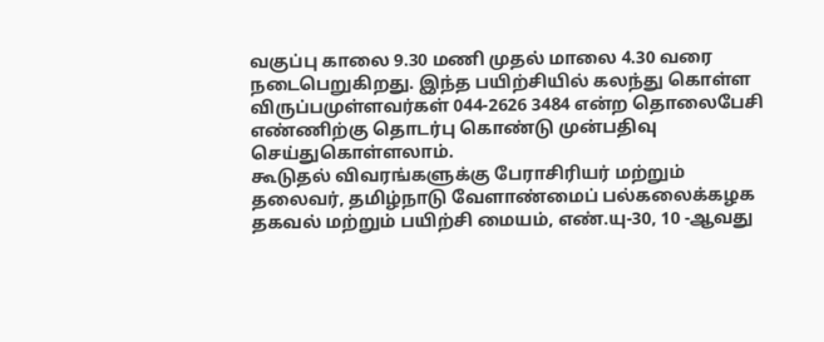வகுப்பு காலை 9.30 மணி முதல் மாலை 4.30 வரை நடைபெறுகிறது. இந்த பயிற்சியில் கலந்து கொள்ள விருப்பமுள்ளவர்கள் 044-2626 3484 என்ற தொலைபேசி எண்ணிற்கு தொடர்பு கொண்டு முன்பதிவு செய்துகொள்ளலாம்.
கூடுதல் விவரங்களுக்கு பேராசிரியர் மற்றும் தலைவர், தமிழ்நாடு வேளாண்மைப் பல்கலைக்கழக தகவல் மற்றும் பயிற்சி மையம், எண்.யு-30, 10 -ஆவது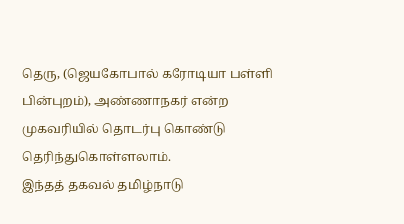தெரு, (ஜெயகோபால் கரோடியா பள்ளி பின்புறம்), அண்ணாநகர் என்ற முகவரியில் தொடர்பு கொண்டு தெரிந்துகொள்ளலாம்.
இந்தத் தகவல் தமிழ்நாடு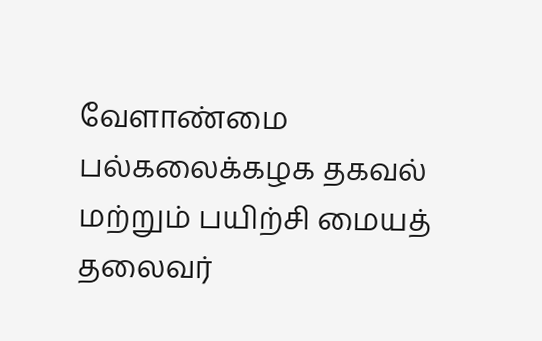வேளாண்மை பல்கலைக்கழக தகவல் மற்றும் பயிற்சி மையத் தலைவர்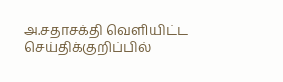அ.சதாசக்தி வெளியிட்ட செய்திக்குறிப்பில்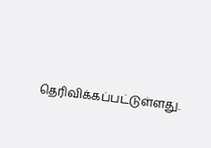தெரிவிக்கப்பட்டுள்ளது.